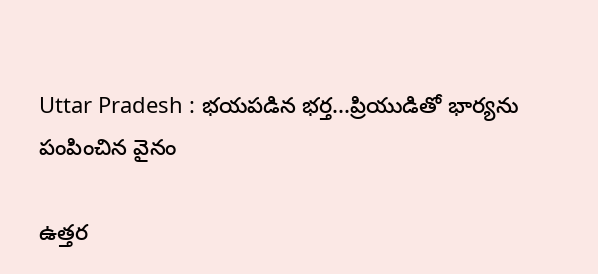Uttar Pradesh : భయపడిన భర్త...ప్రియుడితో భార్యను పంపించిన వైనం

ఉత్తర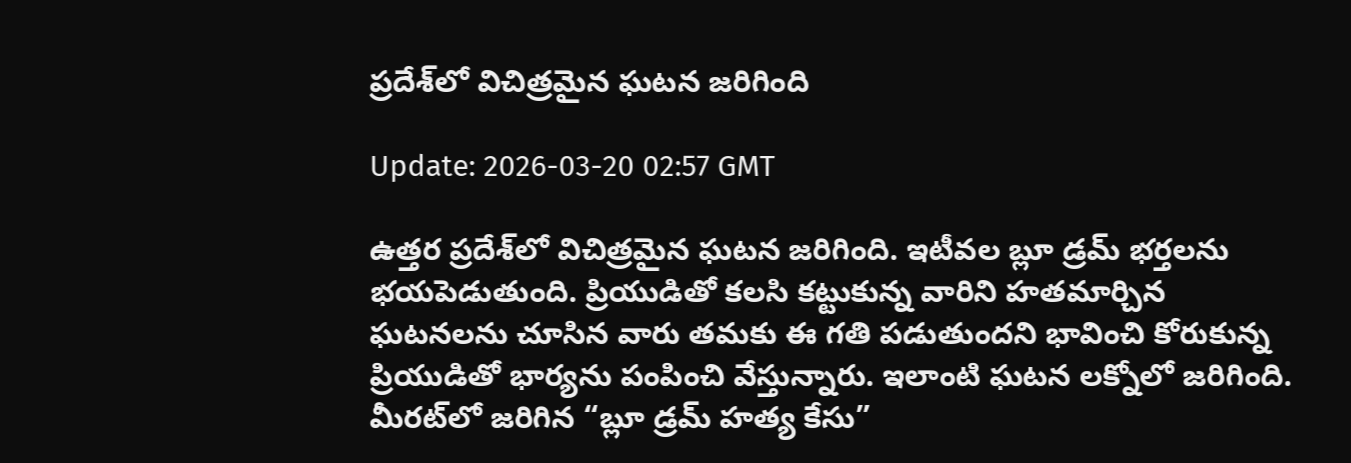ప్రదేశ్‌లో విచిత్రమైన ఘటన జరిగింది

Update: 2026-03-20 02:57 GMT

ఉత్తర ప్రదేశ్‌లో విచిత్రమైన ఘటన జరిగింది. ఇటీవల బ్లూ డ్రమ్ భర్తలను భయపెడుతుంది. ప్రియుడితో కలసి కట్టుకున్న వారిని హతమార్చిన ఘటనలను చూసిన వారు తమకు ఈ గతి పడుతుందని భావించి కోరుకున్న ప్రియుడితో భార్యను పంపించి వేస్తున్నారు. ఇలాంటి ఘటన లక్నోలో జరిగింది. మీరట్‌లో జరిగిన “బ్లూ డ్రమ్ హత్య కేసు”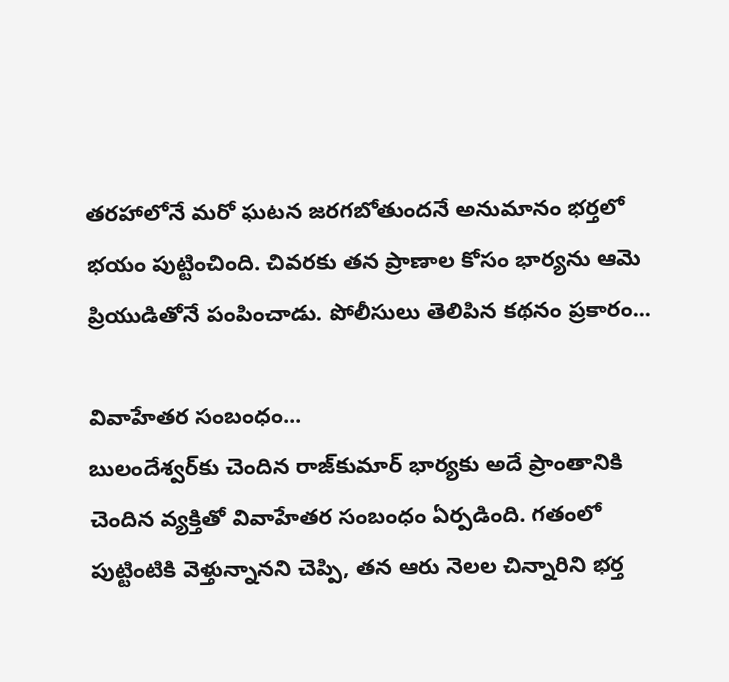తరహాలోనే మరో ఘటన జరగబోతుందనే అనుమానం భర్తలో భయం పుట్టించింది. చివరకు తన ప్రాణాల కోసం భార్యను ఆమె ప్రియుడితోనే పంపించాడు. పోలీసులు తెలిపిన కథనం ప్రకారం...

వివాహేతర సంబంధం...
బులందేశ్వర్‌కు చెందిన రాజ్‌కుమార్ భార్యకు అదే ప్రాంతానికి చెందిన వ్యక్తితో వివాహేతర సంబంధం ఏర్పడింది. గతంలో పుట్టింటికి వెళ్తున్నానని చెప్పి, తన ఆరు నెలల చిన్నారిని భర్త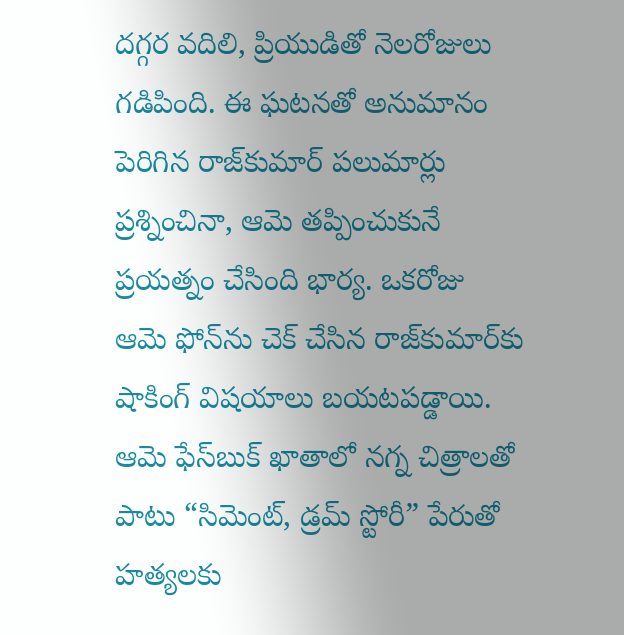దగ్గర వదిలి, ప్రియుడితో నెలరోజులు గడిపింది. ఈ ఘటనతో అనుమానం పెరిగిన రాజ్‌కుమార్ పలుమార్లు ప్రశ్నించినా, ఆమె తప్పించుకునే ప్రయత్నం చేసింది భార్య. ఒకరోజు ఆమె ఫోన్‌ను చెక్ చేసిన రాజ్‌కుమార్‌కు షాకింగ్ విషయాలు బయటపడ్డాయి. ఆమె ఫేస్‌బుక్ ఖాతాలో నగ్న చిత్రాలతో పాటు “సిమెంట్, డ్రమ్ స్టోరీ” పేరుతో హత్యలకు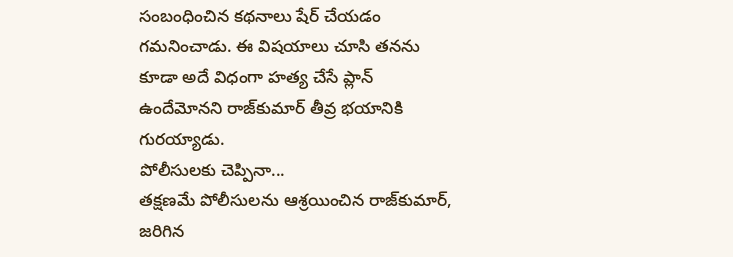సంబంధించిన కథనాలు షేర్ చేయడం గమనించాడు. ఈ విషయాలు చూసి తనను కూడా అదే విధంగా హత్య చేసే ప్లాన్ ఉందేమోనని రాజ్‌కుమార్ తీవ్ర భయానికి గురయ్యాడు.
పోలీసులకు చెప్పినా...
తక్షణమే పోలీసులను ఆశ్రయించిన రాజ్‌కుమార్, జరిగిన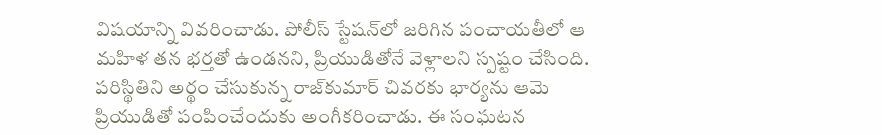విషయాన్ని వివరించాడు. పోలీస్ స్టేషన్‌లో జరిగిన పంచాయతీలో ఆ మహిళ తన భర్తతో ఉండనని, ప్రియుడితోనే వెళ్లాలని స్పష్టం చేసింది. పరిస్థితిని అర్థం చేసుకున్న రాజ్‌కుమార్ చివరకు భార్యను ఆమె ప్రియుడితో పంపించేందుకు అంగీకరించాడు. ఈ సంఘటన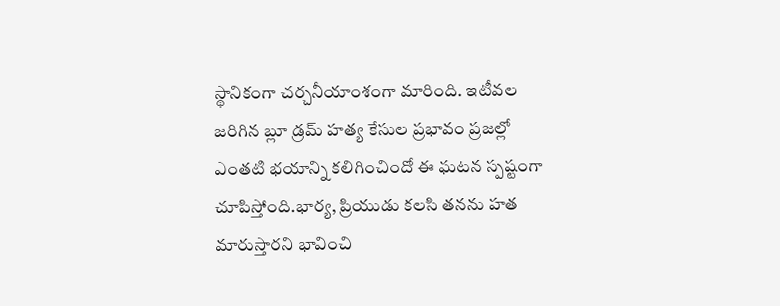స్థానికంగా చర్చనీయాంశంగా మారింది. ఇటీవల జరిగిన బ్లూ డ్రమ్ హత్య కేసుల ప్రభావం ప్రజల్లో ఎంతటి భయాన్ని కలిగించిందో ఈ ఘటన స్పష్టంగా చూపిస్తోంది.భార్య, ప్రియుడు కలసి తనను హత మారుస్తారని భావించి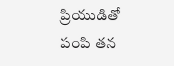ప్రియుడితో పంపి తన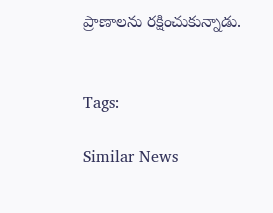ప్రాణాలను రక్షించుకున్నాడు.


Tags:

Similar News